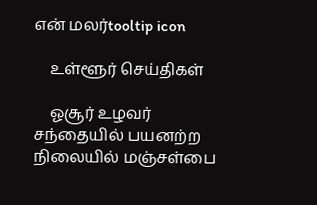என் மலர்tooltip icon

    உள்ளூர் செய்திகள்

    ஓசூர் உழவர் சந்தையில் பயனற்ற நிலையில் மஞ்சள்பை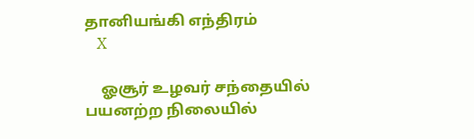தானியங்கி எந்திரம்
    X

    ஓசூர் உழவர் சந்தையில் பயனற்ற நிலையில்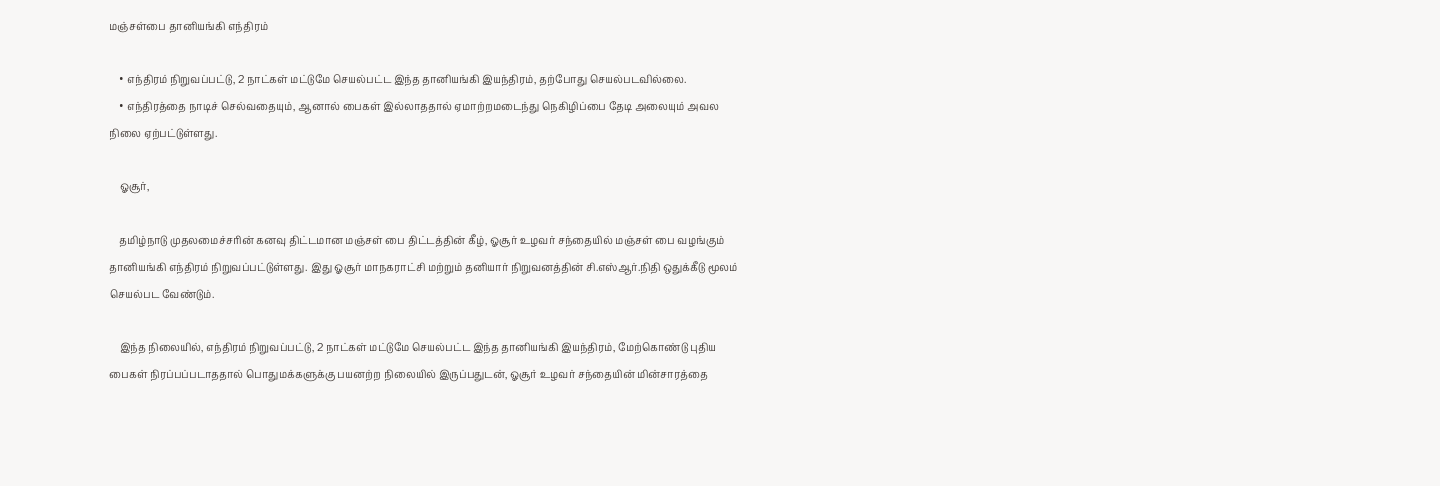மஞ்சள்பை தானியங்கி எந்திரம்

    • எந்திரம் நிறுவப்பட்டு, 2 நாட்கள் மட்டுமே செயல்பட்ட இந்த தானியங்கி இயந்திரம், தற்போது செயல்படவில்லை.
    • எந்திரத்தை நாடிச் செல்வதையும், ஆனால் பைகள் இல்லாததால் ஏமாற்றமடைந்து நெகிழிப்பை தேடி அலையும் அவல நிலை ஏற்பட்டுள்ளது.

    ஓசூர்,

    தமிழ்நாடு முதலமைச்சரின் கனவு திட்டமான மஞ்சள் பை திட்டத்தின் கீழ், ஓசூர் உழவர் சந்தையில் மஞ்சள் பை வழங்கும் தானியங்கி எந்திரம் நிறுவப்பட்டுள்ளது. இது ஓசூர் மாநகராட்சி மற்றும் தனியார் நிறுவனத்தின் சி.எஸ்ஆர்.நிதி ஒதுக்கீடு மூலம் செயல்பட வேண்டும்.

    இந்த நிலையில், எந்திரம் நிறுவப்பட்டு, 2 நாட்கள் மட்டுமே செயல்பட்ட இந்த தானியங்கி இயந்திரம், மேற்கொண்டு புதிய பைகள் நிரப்பப்படாததால் பொதுமக்களுக்கு பயனற்ற நிலையில் இருப்பதுடன், ஓசூர் உழவர் சந்தையின் மின்சாரத்தை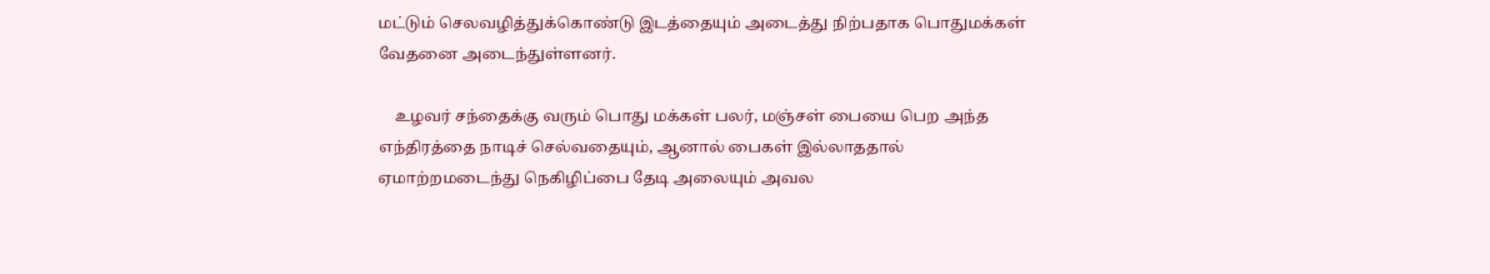மட்டும் செலவழித்துக்கொண்டு இடத்தையும் அடைத்து நிற்பதாக பொதுமக்கள் வேதனை அடைந்துள்ளனர்.

    உழவர் சந்தைக்கு வரும் பொது மக்கள் பலர், மஞ்சள் பையை பெற அந்த எந்திரத்தை நாடிச் செல்வதையும், ஆனால் பைகள் இல்லாததால் ஏமாற்றமடைந்து நெகிழிப்பை தேடி அலையும் அவல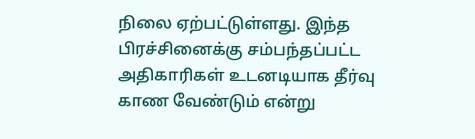நிலை ஏற்பட்டுள்ளது. இந்த பிரச்சினைக்கு சம்பந்தப்பட்ட அதிகாரிகள் உடனடியாக தீர்வு காண வேண்டும் என்று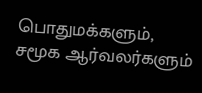பொதுமக்களும், சமூக ஆர்வலர்களும்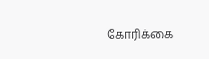கோரிக்கை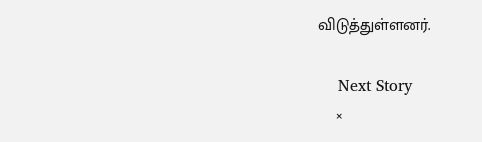விடுத்துள்ளனர்.

    Next Story
    ×